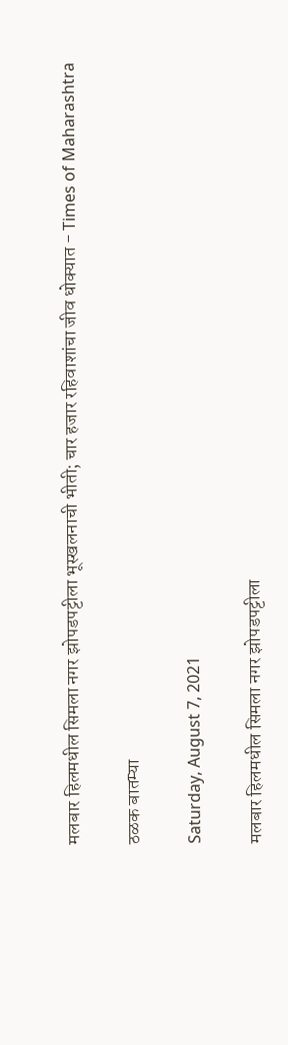मलबार हिलमधील सिमला नगर झोपडपट्टीला भूस्खलनाची भीती; चार हजार रहिवाशांचा जीव धोक्यात - Times of Maharashtra

ठळक बातम्या

Saturday, August 7, 2021

मलबार हिलमधील सिमला नगर झोपडपट्टीला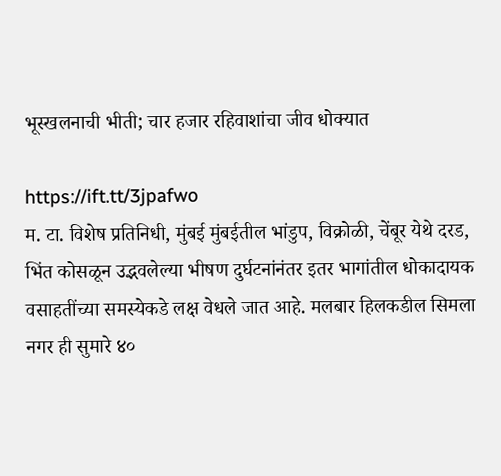भूस्खलनाची भीती; चार हजार रहिवाशांचा जीव धोक्यात

https://ift.tt/3jpafwo
म. टा. विशेष प्रतिनिधी, मुंबई मुंबईतील भांडुप, विक्रोळी, चेंबूर येथे दरड, भिंत कोसळून उद्भवलेल्या भीषण दुर्घटनांनंतर इतर भागांतील धोकादायक वसाहतींच्या समस्येकडे लक्ष वेधले जात आहे. मलबार हिलकडील सिमला नगर ही सुमारे ४०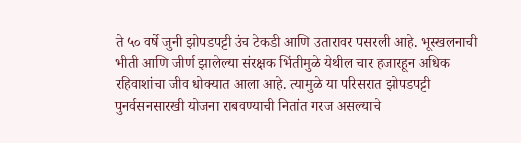ते ५० वर्षे जुनी झोपडपट्टी उंच टेकडी आणि उतारावर पसरली आहे. भूस्खलनाची भीती आणि जीर्ण झालेल्या संरक्षक भिंतीमुळे येथील चार हजारहून अधिक रहिवाशांचा जीव धोक्यात आला आहे. त्यामुळे या परिसरात झोपडपट्टी पुनर्वसनसारखी योजना राबवण्याची नितांत गरज असल्याचे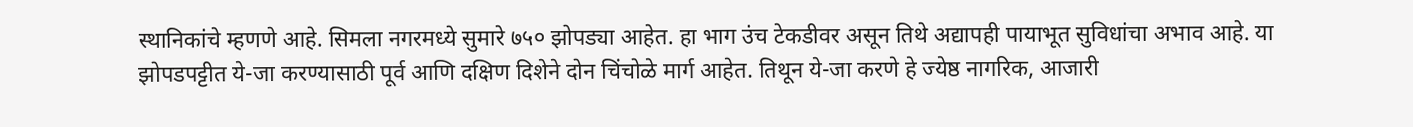स्थानिकांचे म्हणणे आहे. सिमला नगरमध्ये सुमारे ७५० झोपड्या आहेत. हा भाग उंच टेकडीवर असून तिथे अद्यापही पायाभूत सुविधांचा अभाव आहे. या झोपडपट्टीत ये-जा करण्यासाठी पूर्व आणि दक्षिण दिशेने दोन चिंचोळे मार्ग आहेत. तिथून ये-जा करणे हे ज्येष्ठ नागरिक, आजारी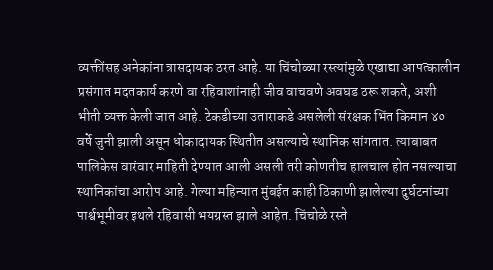व्यक्तींसह अनेकांना त्रासदायक ठरत आहे. या चिंचोळ्या रस्त्यांमुळे एखाद्या आपत्कालीन प्रसंगात मदतकार्य करणे वा रहिवाशांनाही जीव वाचवणे अवघड ठरू शकते, अशी भीती व्यक्त केली जात आहे. टेकडीच्या उताराकडे असलेली संरक्षक भिंत किमान ४० वर्षे जुनी झाली असून धोकादायक स्थितीत असल्याचे स्थानिक सांगतात. त्याबाबत पालिकेस वारंवार माहिती देण्यात आली असली तरी कोणतीच हालचाल होत नसल्याचा स्थानिकांचा आरोप आहे. गेल्या महिन्यात मुंबईत काही ठिकाणी झालेल्या दुर्घटनांच्या पार्श्वभूमीवर इथले रहिवासी भयग्रस्त झाले आहेत. चिंचोळे रस्ते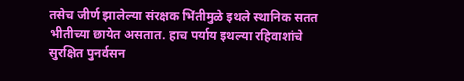तसेच जीर्ण झालेल्या संरक्षक भिंतीमुळे इथले स्थानिक सतत भीतीच्या छायेत असतात. हाच पर्याय इथल्या रहिवाशांचे सुरक्षित पुनर्वसन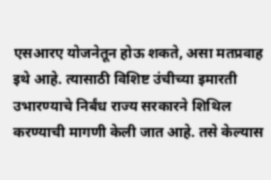एसआरए योजनेतून होऊ शकते, असा मतप्रवाह इथे आहे. त्यासाठी विशिष्ट उंचीच्या इमारती उभारण्याचे निर्बंध राज्य सरकारने शिथिल करण्याची मागणी केली जात आहे. तसे केल्यास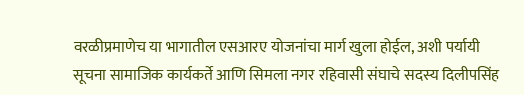वरळीप्रमाणेच या भागातील एसआरए योजनांचा मार्ग खुला होईल, अशी पर्यायी सूचना सामाजिक कार्यकर्ते आणि सिमला नगर रहिवासी संघाचे सदस्य दिलीपसिंह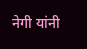नेगी यांनी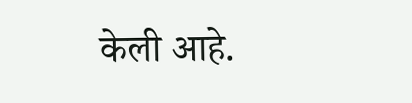केली आहे.